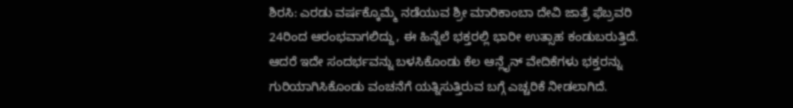ಶಿರಸಿ: ಎರಡು ವರ್ಷಕ್ಕೊಮ್ಮೆ ನಡೆಯುವ ಶ್ರೀ ಮಾರಿಕಾಂಬಾ ದೇವಿ ಜಾತ್ರೆ ಫೆಬ್ರವರಿ 24ರಿಂದ ಆರಂಭವಾಗಲಿದ್ದು, ಈ ಹಿನ್ನೆಲೆ ಭಕ್ತರಲ್ಲಿ ಭಾರೀ ಉತ್ಸಾಹ ಕಂಡುಬರುತ್ತಿದೆ. ಆದರೆ ಇದೇ ಸಂದರ್ಭವನ್ನು ಬಳಸಿಕೊಂಡು ಕೆಲ ಆನ್ಲೈನ್ ವೇದಿಕೆಗಳು ಭಕ್ತರನ್ನು ಗುರಿಯಾಗಿಸಿಕೊಂಡು ವಂಚನೆಗೆ ಯತ್ನಿಸುತ್ತಿರುವ ಬಗ್ಗೆ ಎಚ್ಚರಿಕೆ ನೀಡಲಾಗಿದೆ.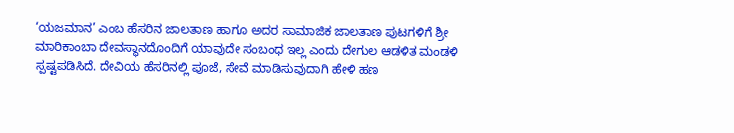‘ಯಜಮಾನ’ ಎಂಬ ಹೆಸರಿನ ಜಾಲತಾಣ ಹಾಗೂ ಅದರ ಸಾಮಾಜಿಕ ಜಾಲತಾಣ ಪುಟಗಳಿಗೆ ಶ್ರೀ ಮಾರಿಕಾಂಬಾ ದೇವಸ್ಥಾನದೊಂದಿಗೆ ಯಾವುದೇ ಸಂಬಂಧ ಇಲ್ಲ ಎಂದು ದೇಗುಲ ಆಡಳಿತ ಮಂಡಳಿ ಸ್ಪಷ್ಟಪಡಿಸಿದೆ. ದೇವಿಯ ಹೆಸರಿನಲ್ಲಿ ಪೂಜೆ, ಸೇವೆ ಮಾಡಿಸುವುದಾಗಿ ಹೇಳಿ ಹಣ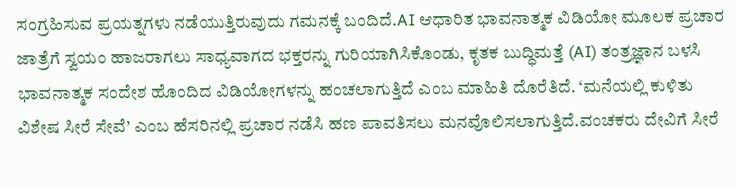ಸಂಗ್ರಹಿಸುವ ಪ್ರಯತ್ನಗಳು ನಡೆಯುತ್ತಿರುವುದು ಗಮನಕ್ಕೆ ಬಂದಿದೆ.AI ಆಧಾರಿತ ಭಾವನಾತ್ಮಕ ವಿಡಿಯೋ ಮೂಲಕ ಪ್ರಚಾರ ಜಾತ್ರೆಗೆ ಸ್ವಯಂ ಹಾಜರಾಗಲು ಸಾಧ್ಯವಾಗದ ಭಕ್ತರನ್ನು ಗುರಿಯಾಗಿಸಿಕೊಂಡು, ಕೃತಕ ಬುದ್ಧಿಮತ್ತೆ (AI) ತಂತ್ರಜ್ಞಾನ ಬಳಸಿ ಭಾವನಾತ್ಮಕ ಸಂದೇಶ ಹೊಂದಿದ ವಿಡಿಯೋಗಳನ್ನು ಹಂಚಲಾಗುತ್ತಿದೆ ಎಂಬ ಮಾಹಿತಿ ದೊರೆತಿದೆ. ‘ಮನೆಯಲ್ಲಿ ಕುಳಿತು ವಿಶೇಷ ಸೀರೆ ಸೇವೆ’ ಎಂಬ ಹೆಸರಿನಲ್ಲಿ ಪ್ರಚಾರ ನಡೆಸಿ ಹಣ ಪಾವತಿಸಲು ಮನವೊಲಿಸಲಾಗುತ್ತಿದೆ.ವಂಚಕರು ದೇವಿಗೆ ಸೀರೆ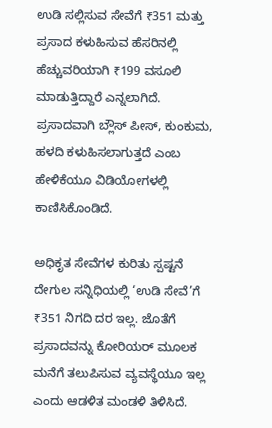ಉಡಿ ಸಲ್ಲಿಸುವ ಸೇವೆಗೆ ₹351 ಮತ್ತು ಪ್ರಸಾದ ಕಳುಹಿಸುವ ಹೆಸರಿನಲ್ಲಿ ಹೆಚ್ಚುವರಿಯಾಗಿ ₹199 ವಸೂಲಿ ಮಾಡುತ್ತಿದ್ದಾರೆ ಎನ್ನಲಾಗಿದೆ. ಪ್ರಸಾದವಾಗಿ ಬ್ಲೌಸ್ ಪೀಸ್, ಕುಂಕುಮ, ಹಳದಿ ಕಳುಹಿಸಲಾಗುತ್ತದೆ ಎಂಬ ಹೇಳಿಕೆಯೂ ವಿಡಿಯೋಗಳಲ್ಲಿ ಕಾಣಿಸಿಕೊಂಡಿದೆ.

ಅಧಿಕೃತ ಸೇವೆಗಳ ಕುರಿತು ಸ್ಪಷ್ಟನೆ
ದೇಗುಲ ಸನ್ನಿಧಿಯಲ್ಲಿ ‘ಉಡಿ ಸೇವೆ’ಗೆ ₹351 ನಿಗದಿ ದರ ಇಲ್ಲ. ಜೊತೆಗೆ ಪ್ರಸಾದವನ್ನು ಕೋರಿಯರ್ ಮೂಲಕ ಮನೆಗೆ ತಲುಪಿಸುವ ವ್ಯವಸ್ಥೆಯೂ ಇಲ್ಲ ಎಂದು ಆಡಳಿತ ಮಂಡಳಿ ತಿಳಿಸಿದೆ.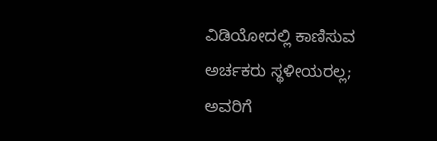ವಿಡಿಯೋದಲ್ಲಿ ಕಾಣಿಸುವ ಅರ್ಚಕರು ಸ್ಥಳೀಯರಲ್ಲ; ಅವರಿಗೆ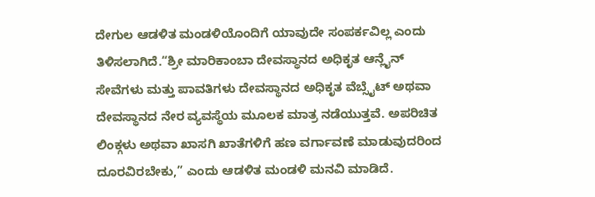ದೇಗುಲ ಆಡಳಿತ ಮಂಡಳಿಯೊಂದಿಗೆ ಯಾವುದೇ ಸಂಪರ್ಕವಿಲ್ಲ ಎಂದು ತಿಳಿಸಲಾಗಿದೆ.“ಶ್ರೀ ಮಾರಿಕಾಂಬಾ ದೇವಸ್ಥಾನದ ಅಧಿಕೃತ ಆನ್ಲೈನ್ ಸೇವೆಗಳು ಮತ್ತು ಪಾವತಿಗಳು ದೇವಸ್ಥಾನದ ಅಧಿಕೃತ ವೆಬ್ಸೈಟ್ ಅಥವಾ ದೇವಸ್ಥಾನದ ನೇರ ವ್ಯವಸ್ಥೆಯ ಮೂಲಕ ಮಾತ್ರ ನಡೆಯುತ್ತವೆ. ಅಪರಿಚಿತ ಲಿಂಕ್ಗಳು ಅಥವಾ ಖಾಸಗಿ ಖಾತೆಗಳಿಗೆ ಹಣ ವರ್ಗಾವಣೆ ಮಾಡುವುದರಿಂದ ದೂರವಿರಬೇಕು,” ಎಂದು ಆಡಳಿತ ಮಂಡಳಿ ಮನವಿ ಮಾಡಿದೆ.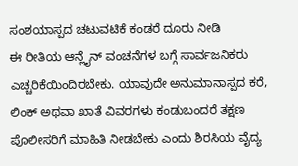ಸಂಶಯಾಸ್ಪದ ಚಟುವಟಿಕೆ ಕಂಡರೆ ದೂರು ನೀಡಿ
ಈ ರೀತಿಯ ಆನ್ಲೈನ್ ವಂಚನೆಗಳ ಬಗ್ಗೆ ಸಾರ್ವಜನಿಕರು ಎಚ್ಚರಿಕೆಯಿಂದಿರಬೇಕು. ಯಾವುದೇ ಅನುಮಾನಾಸ್ಪದ ಕರೆ, ಲಿಂಕ್ ಅಥವಾ ಖಾತೆ ವಿವರಗಳು ಕಂಡುಬಂದರೆ ತಕ್ಷಣ ಪೊಲೀಸರಿಗೆ ಮಾಹಿತಿ ನೀಡಬೇಕು ಎಂದು ಶಿರಸಿಯ ವೈದ್ಯ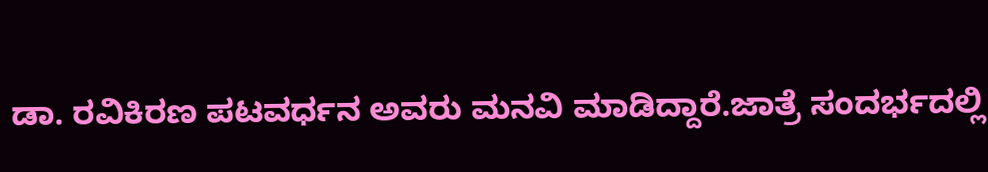ಡಾ. ರವಿಕಿರಣ ಪಟವರ್ಧನ ಅವರು ಮನವಿ ಮಾಡಿದ್ದಾರೆ.ಜಾತ್ರೆ ಸಂದರ್ಭದಲ್ಲಿ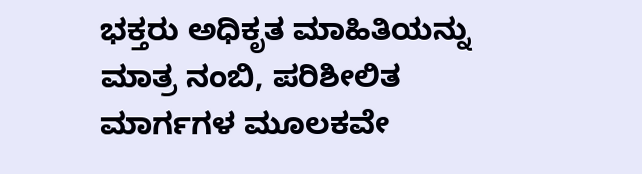ಭಕ್ತರು ಅಧಿಕೃತ ಮಾಹಿತಿಯನ್ನು ಮಾತ್ರ ನಂಬಿ, ಪರಿಶೀಲಿತ ಮಾರ್ಗಗಳ ಮೂಲಕವೇ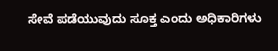ಸೇವೆ ಪಡೆಯುವುದು ಸೂಕ್ತ ಎಂದು ಅಧಿಕಾರಿಗಳು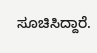ಸೂಚಿಸಿದ್ದಾರೆ.